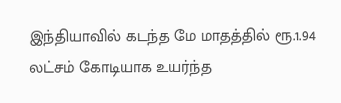இந்தியாவில் கடந்த மே மாதத்தில் ரூ.1.94 லட்சம் கோடியாக உயர்ந்த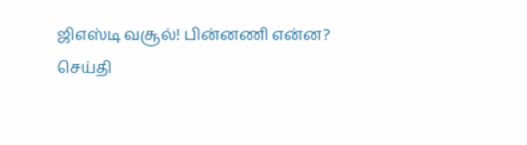ஜிஎஸ்டி வசூல்! பின்னணி என்ன?
செய்தி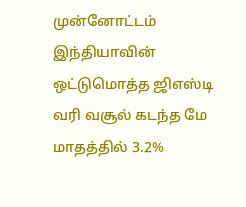முன்னோட்டம்
இந்தியாவின் ஒட்டுமொத்த ஜிஎஸ்டி வரி வசூல் கடந்த மே மாதத்தில் 3.2%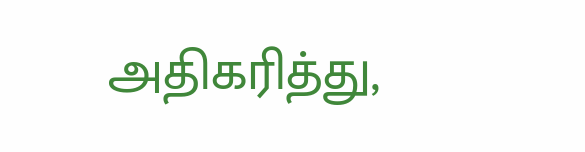அதிகரித்து,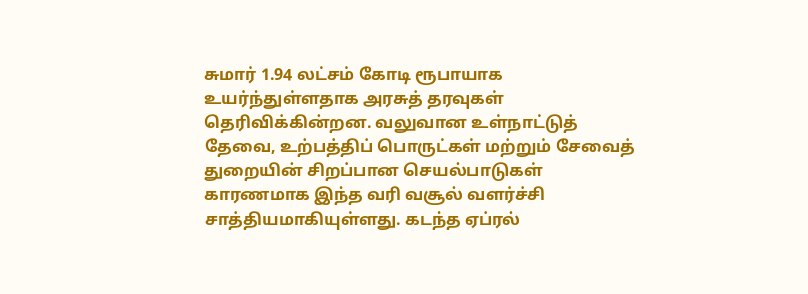சுமார் 1.94 லட்சம் கோடி ரூபாயாக உயர்ந்துள்ளதாக அரசுத் தரவுகள் தெரிவிக்கின்றன. வலுவான உள்நாட்டுத் தேவை, உற்பத்திப் பொருட்கள் மற்றும் சேவைத் துறையின் சிறப்பான செயல்பாடுகள் காரணமாக இந்த வரி வசூல் வளர்ச்சி சாத்தியமாகியுள்ளது. கடந்த ஏப்ரல்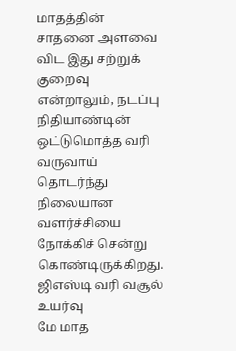மாதத்தின் சாதனை அளவை விட இது சற்றுக் குறைவு என்றாலும், நடப்பு நிதியாண்டின் ஒட்டுமொத்த வரி வருவாய் தொடர்ந்து நிலையான வளர்ச்சியை நோக்கிச் சென்று கொண்டிருக்கிறது.
ஜிஎஸ்டி வரி வசூல் உயர்வு
மே மாத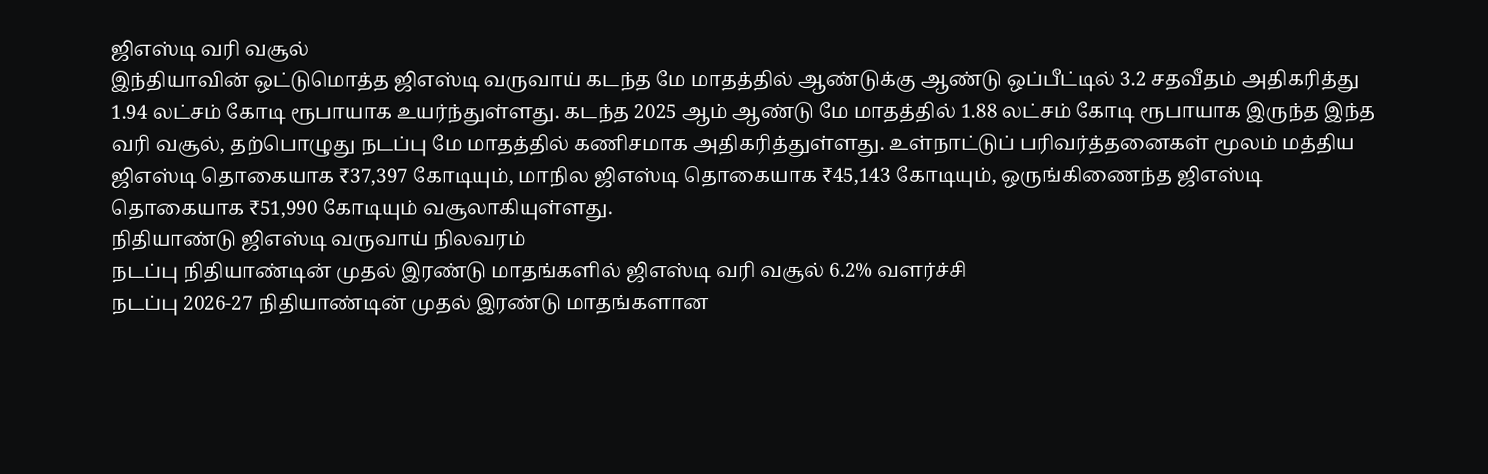ஜிஎஸ்டி வரி வசூல்
இந்தியாவின் ஒட்டுமொத்த ஜிஎஸ்டி வருவாய் கடந்த மே மாதத்தில் ஆண்டுக்கு ஆண்டு ஒப்பீட்டில் 3.2 சதவீதம் அதிகரித்து 1.94 லட்சம் கோடி ரூபாயாக உயர்ந்துள்ளது. கடந்த 2025 ஆம் ஆண்டு மே மாதத்தில் 1.88 லட்சம் கோடி ரூபாயாக இருந்த இந்த வரி வசூல், தற்பொழுது நடப்பு மே மாதத்தில் கணிசமாக அதிகரித்துள்ளது. உள்நாட்டுப் பரிவர்த்தனைகள் மூலம் மத்திய ஜிஎஸ்டி தொகையாக ₹37,397 கோடியும், மாநில ஜிஎஸ்டி தொகையாக ₹45,143 கோடியும், ஒருங்கிணைந்த ஜிஎஸ்டி தொகையாக ₹51,990 கோடியும் வசூலாகியுள்ளது.
நிதியாண்டு ஜிஎஸ்டி வருவாய் நிலவரம்
நடப்பு நிதியாண்டின் முதல் இரண்டு மாதங்களில் ஜிஎஸ்டி வரி வசூல் 6.2% வளர்ச்சி
நடப்பு 2026-27 நிதியாண்டின் முதல் இரண்டு மாதங்களான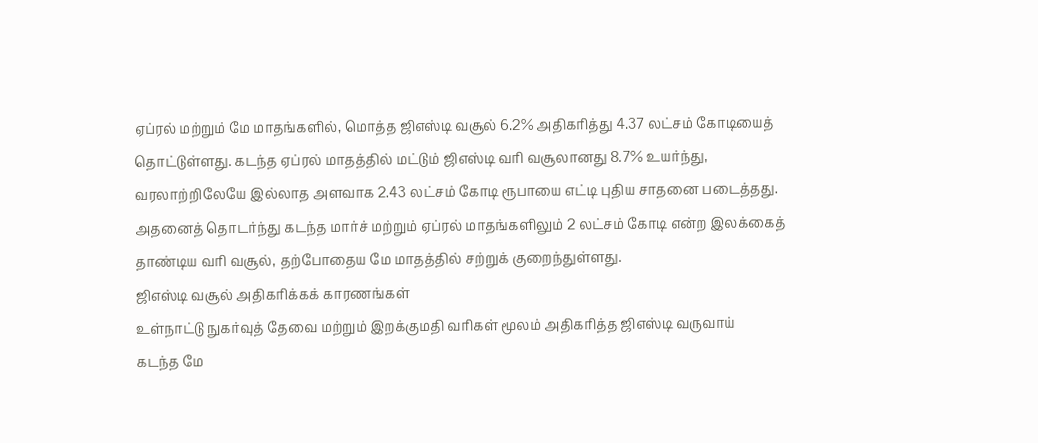ஏப்ரல் மற்றும் மே மாதங்களில், மொத்த ஜிஎஸ்டி வசூல் 6.2% அதிகரித்து 4.37 லட்சம் கோடியைத் தொட்டுள்ளது. கடந்த ஏப்ரல் மாதத்தில் மட்டும் ஜிஎஸ்டி வரி வசூலானது 8.7% உயர்ந்து, வரலாற்றிலேயே இல்லாத அளவாக 2.43 லட்சம் கோடி ரூபாயை எட்டி புதிய சாதனை படைத்தது. அதனைத் தொடர்ந்து கடந்த மார்ச் மற்றும் ஏப்ரல் மாதங்களிலும் 2 லட்சம் கோடி என்ற இலக்கைத் தாண்டிய வரி வசூல், தற்போதைய மே மாதத்தில் சற்றுக் குறைந்துள்ளது.
ஜிஎஸ்டி வசூல் அதிகரிக்கக் காரணங்கள்
உள்நாட்டு நுகர்வுத் தேவை மற்றும் இறக்குமதி வரிகள் மூலம் அதிகரித்த ஜிஎஸ்டி வருவாய்
கடந்த மே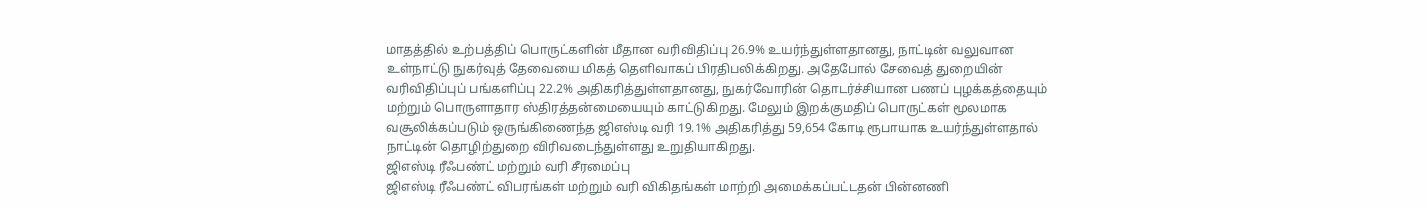மாதத்தில் உற்பத்திப் பொருட்களின் மீதான வரிவிதிப்பு 26.9% உயர்ந்துள்ளதானது, நாட்டின் வலுவான உள்நாட்டு நுகர்வுத் தேவையை மிகத் தெளிவாகப் பிரதிபலிக்கிறது. அதேபோல் சேவைத் துறையின் வரிவிதிப்புப் பங்களிப்பு 22.2% அதிகரித்துள்ளதானது, நுகர்வோரின் தொடர்ச்சியான பணப் புழக்கத்தையும் மற்றும் பொருளாதார ஸ்திரத்தன்மையையும் காட்டுகிறது. மேலும் இறக்குமதிப் பொருட்கள் மூலமாக வசூலிக்கப்படும் ஒருங்கிணைந்த ஜிஎஸ்டி வரி 19.1% அதிகரித்து 59,654 கோடி ரூபாயாக உயர்ந்துள்ளதால் நாட்டின் தொழிற்துறை விரிவடைந்துள்ளது உறுதியாகிறது.
ஜிஎஸ்டி ரீஃபண்ட் மற்றும் வரி சீரமைப்பு
ஜிஎஸ்டி ரீஃபண்ட் விபரங்கள் மற்றும் வரி விகிதங்கள் மாற்றி அமைக்கப்பட்டதன் பின்னணி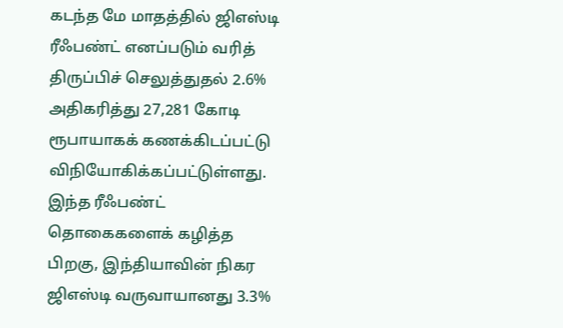கடந்த மே மாதத்தில் ஜிஎஸ்டி ரீஃபண்ட் எனப்படும் வரித் திருப்பிச் செலுத்துதல் 2.6% அதிகரித்து 27,281 கோடி ரூபாயாகக் கணக்கிடப்பட்டு விநியோகிக்கப்பட்டுள்ளது. இந்த ரீஃபண்ட் தொகைகளைக் கழித்த பிறகு, இந்தியாவின் நிகர ஜிஎஸ்டி வருவாயானது 3.3%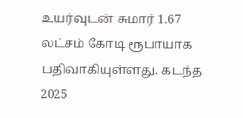உயர்வுடன் சுமார் 1.67 லட்சம் கோடி ரூபாயாக பதிவாகியுள்ளது. கடந்த 2025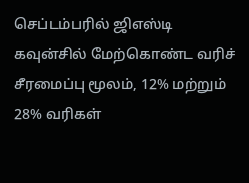செப்டம்பரில் ஜிஎஸ்டி கவுன்சில் மேற்கொண்ட வரிச் சீரமைப்பு மூலம், 12% மற்றும் 28% வரிகள்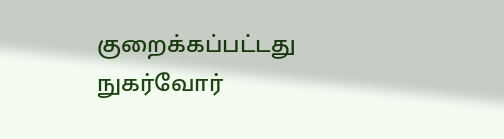குறைக்கப்பட்டது நுகர்வோர்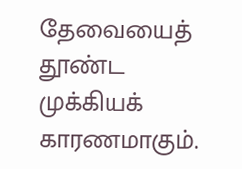தேவையைத் தூண்ட முக்கியக் காரணமாகும்.